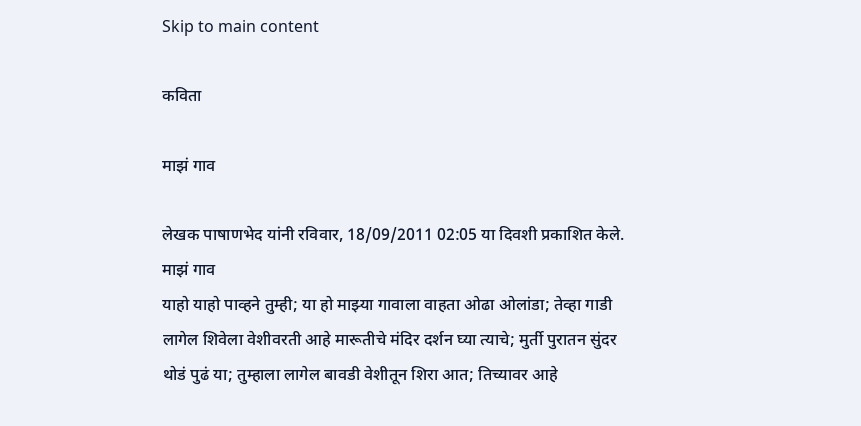Skip to main content

कविता

माझं गाव

लेखक पाषाणभेद यांनी रविवार, 18/09/2011 02:05 या दिवशी प्रकाशित केले.
माझं गाव
याहो याहो पाव्हने तुम्ही; या हो माझ्या गावाला वाहता ओढा ओलांडा; तेव्हा गाडी लागेल शिवेला वेशीवरती आहे मारूतीचे मंदिर दर्शन घ्या त्याचे; मुर्ती पुरातन सुंदर थोडं पुढं या; तुम्हाला लागेल बावडी वेशीतून शिरा आत; तिच्यावर आहे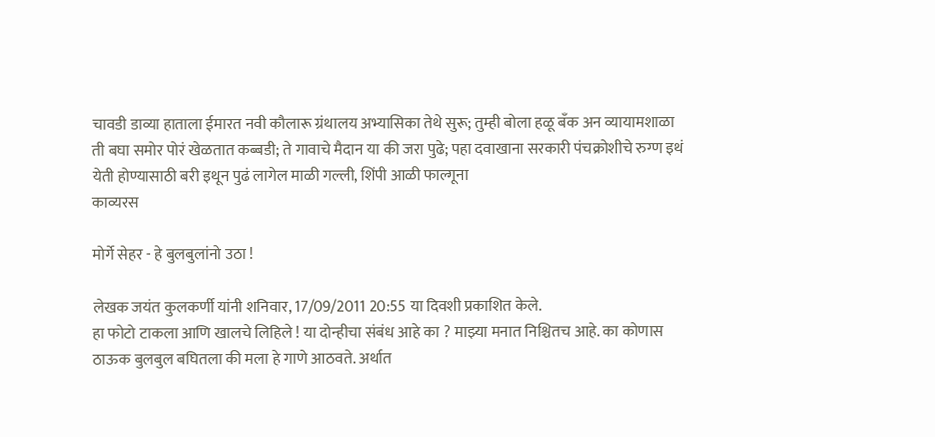चावडी डाव्या हाताला ईमारत नवी कौलारू ग्रंथालय अभ्यासिका तेथे सुरू; तुम्ही बोला हळू बँक अन व्यायामशाळा ती बघा समोर पोरं खेळतात कब्बडी; ते गावाचे मैदान या की जरा पुढे; पहा दवाखाना सरकारी पंचक्रोशीचे रुग्ण इथं येती होण्यासाठी बरी इथून पुढं लागेल माळी गल्ली, शिंपी आळी फाल्गूना
काव्यरस

मोर्गे सेहर - हे बुलबुलांनो उठा !

लेखक जयंत कुलकर्णी यांनी शनिवार, 17/09/2011 20:55 या दिवशी प्रकाशित केले.
हा फोटो टाकला आणि खालचे लिहिले ! या दोन्हीचा संबंध आहे का ? माझ्या मनात निश्चितच आहे. का कोणास ठाऊक बुलबुल बघितला की मला हे गाणे आठवते. अर्थात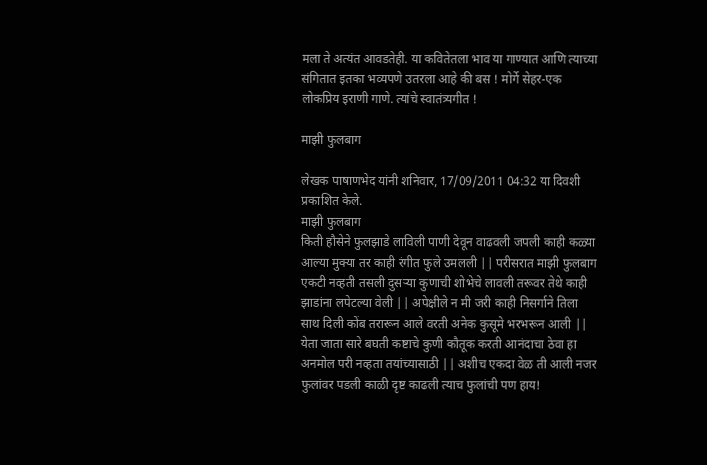मला ते अत्यंत आवडतेही. या कवितेतला भाव या गाण्यात आणि त्याच्या संगितात इतका भव्यपणे उतरला आहे की बस ! मोर्गे सेहर-एक लोकप्रिय इराणी गाणे. त्यांचे स्वातंत्र्यगीत !

माझी फुलबाग

लेखक पाषाणभेद यांनी शनिवार, 17/09/2011 04:32 या दिवशी प्रकाशित केले.
माझी फुलबाग
किती हौसेने फुलझाडे लाविली पाणी देवून वाढवली जपली काही कळ्या आल्या मुक्या तर काही रंगीत फुले उमलली || परीसरात माझी फुलबाग एकटी नव्हती तसली दुसर्‍या कुणाची शोभेचे लावली तरूवर तेथे काही झाडांना लपेटल्या वेली || अपेक्षीले न मी जरी काही निसर्गाने तिला साथ दिली कोंब तरारून आले वरती अनेक कुसूमे भरभरून आली || येता जाता सारे बघती कष्टाचे कुणी कौतूक करती आनंदाचा ठेवा हा अनमोल परी नव्हता तयांच्यासाठी || अशीच एकदा वेळ ती आली नजर फुलांवर पडली काळी दृष्ट काढली त्याच फुलांची पण हाय!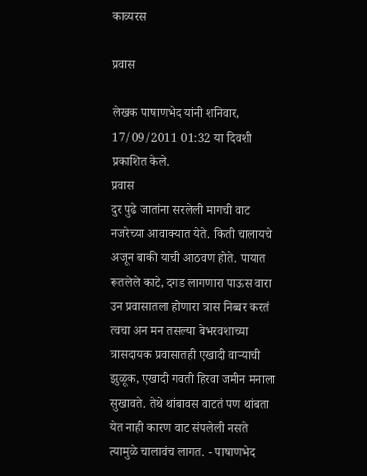काव्यरस

प्रवास

लेखक पाषाणभेद यांनी शनिवार, 17/09/2011 01:32 या दिवशी प्रकाशित केले.
प्रवास
दुर पुढे जातांना सरलेली मागची वाट नजरेच्या आवाक्यात येते. किती चालायचे अजून बाकी याची आठवण होते. पायात रूतलेले काटे, दगड लागणारा पाऊस वारा उन प्रवासातला होणारा त्रास निब्बर करतं त्वचा अन मन तसल्या बेभरवशाच्या त्रासदायक प्रवासातही एखादी वार्‍याची झुळूक, एखादी गवती हिरवा जमीन मनाला सुखावते. तेथे थांबावस वाटतं पण थांबता येत नाही कारण वाट संपलेली नसते त्यामुळे चालावंच लागत. - पाषाणभेद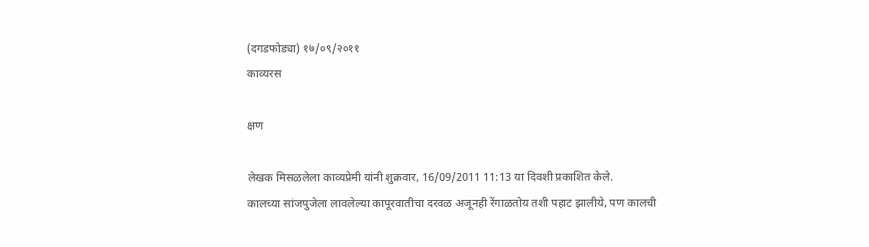(दगडफोड्या) १७/०९/२०११
काव्यरस

क्षण

लेखक मिसळलेला काव्यप्रेमी यांनी शुक्रवार, 16/09/2011 11:13 या दिवशी प्रकाशित केले.
कालच्या सांजपुजेला लावलेल्या कापूरवातीचा दरवळ अजूनही रेंगाळतोय तशी पहाट झालीये, पण कालची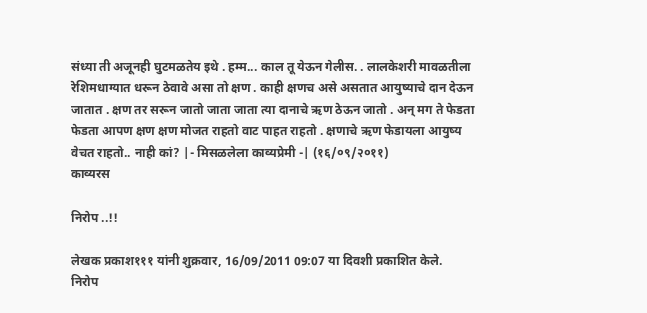संध्या ती अजूनही घुटमळतेय इथे . हम्म... काल तू येऊन गेलीस. . लालकेशरी मावळतीला रेशिमधाग्यात धरून ठेवावे असा तो क्षण . काही क्षणच असे असतात आयुष्याचे दान देऊन जातात . क्षण तर सरून जातो जाता जाता त्या दानाचे ऋण ठेऊन जातो . अन् मग ते फेडता फेडता आपण क्षण क्षण मोजत राहतो वाट पाहत राहतो . क्षणाचे ऋण फेडायला आयुष्य वेचत राहतो.. नाही कां? |- मिसळलेला काव्यप्रेमी -| (१६/०९/२०११)
काव्यरस

निरोप ..!!

लेखक प्रकाश१११ यांनी शुक्रवार, 16/09/2011 09:07 या दिवशी प्रकाशित केले.
निरोप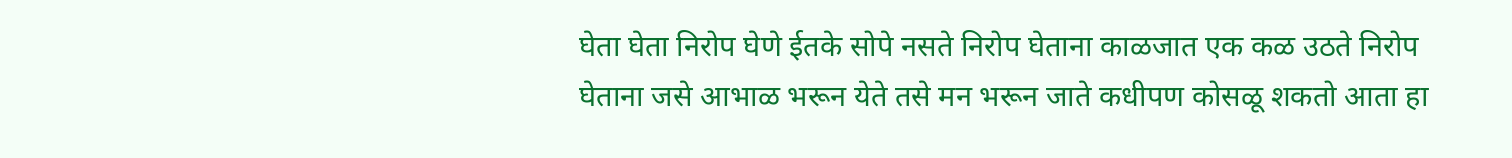घेता घेता निरोप घेणे ईतके सोपे नसते निरोप घेताना काळजात एक कळ उठते निरोप घेताना जसे आभाळ भरून येते तसे मन भरून जाते कधीपण कोसळू शकतो आता हा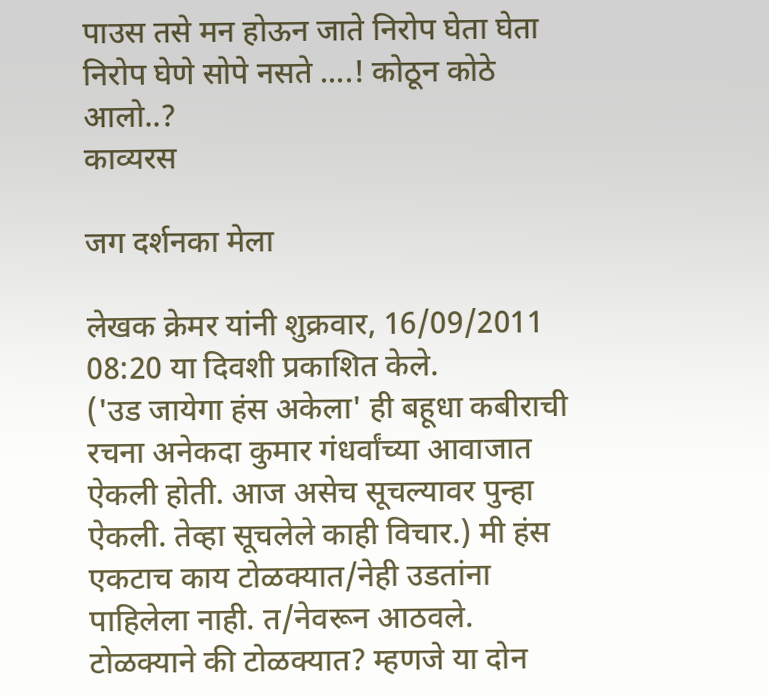पाउस तसे मन होऊन जाते निरोप घेता घेता निरोप घेणे सोपे नसते ....! कोठून कोठे आलो..?
काव्यरस

जग दर्शनका मेला

लेखक क्रेमर यांनी शुक्रवार, 16/09/2011 08:20 या दिवशी प्रकाशित केले.
('उड जायेगा हंस अकेला' ही बहूधा कबीराची रचना अनेकदा कुमार गंधर्वांच्या आवाजात ऐकली होती. आज असेच सूचल्यावर पुन्हा ऐकली. तेव्हा सूचलेले काही विचार.) मी हंस एकटाच काय टोळक्यात/नेही उडतांना पाहिलेला नाही. त/नेवरून आठवले. टोळक्याने की टोळक्यात? म्हणजे या दोन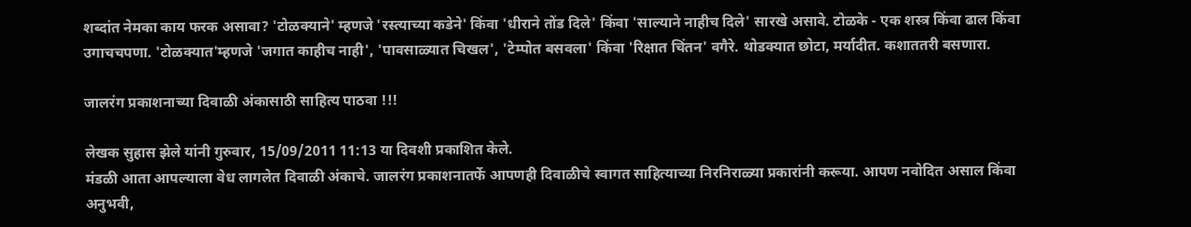शब्दांत नेमका काय फरक असावा? 'टोळक्याने' म्हणजे 'रस्त्याच्या कडेने' किंवा 'धीराने तोंड दिले' किंवा 'साल्याने नाहीच दिले' सारखे असावे. टोळके - एक शस्त्र किंवा ढाल किंवा उगाचचपणा. 'टोळक्यात'म्हणजे 'जगात काहीच नाही', 'पावसाळ्यात चिखल', 'टेम्पोत बसवला' किंवा 'रिक्षात चिंतन' वगैरे. थोडक्यात छोटा, मर्यादीत. कशाततरी बसणारा.

जालरंग प्रकाशनाच्या दिवाळी अंकासाठी साहित्य पाठवा !!!

लेखक सुहास झेले यांनी गुरुवार, 15/09/2011 11:13 या दिवशी प्रकाशित केले.
मंडळी आता आपल्याला वेध लागलेत दिवाळी अंकाचे. जालरंग प्रकाशनातर्फे आपणही दिवाळीचे स्वागत साहित्याच्या निरनिराळ्या प्रकारांनी करूया. आपण नवोदित असाल किंवा अनुभवी,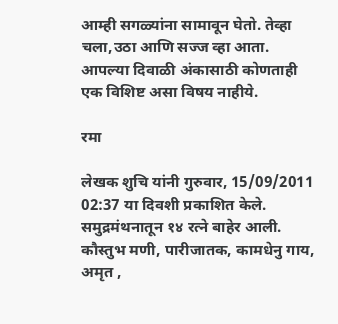आम्ही सगळ्यांना सामावून घेतो. तेव्हा चला,उठा आणि सज्ज व्हा आता. आपल्या दिवाळी अंकासाठी कोणताही एक विशिष्ट असा विषय नाहीये.

रमा

लेखक शुचि यांनी गुरुवार, 15/09/2011 02:37 या दिवशी प्रकाशित केले.
समुद्रमंथनातून १४ रत्ने बाहेर आली. कौस्तुभ मणी, पारीजातक, कामधेनु गाय, अमृत ,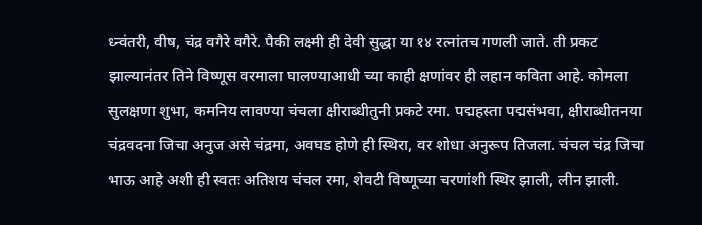ध्न्वंतरी, वीष, चंद्र वगैरे वगैरे. पैकी लक्ष्मी ही देवी सुद्धा या १४ रत्नांतच गणली जाते. ती प्रकट झाल्यानंतर तिने विष्णूस वरमाला घालण्याआधी च्या काही क्षणांवर ही लहान कविता आहे. कोमला सुलक्षणा शुभा, कमनिय लावण्या चंचला क्षीराब्धीतुनी प्रकटे रमा. पद्महस्ता पद्मसंभवा, क्षीराब्धीतनया चंद्रवदना जिचा अनुज असे चंद्रमा, अवघड होणे ही स्थिरा, वर शोधा अनुरूप तिजला. चंचल चंद्र जिचा भाऊ आहे अशी ही स्वतः अतिशय चंचल रमा, शेवटी विष्णूच्या चरणांशी स्थिर झाली, लीन झाली.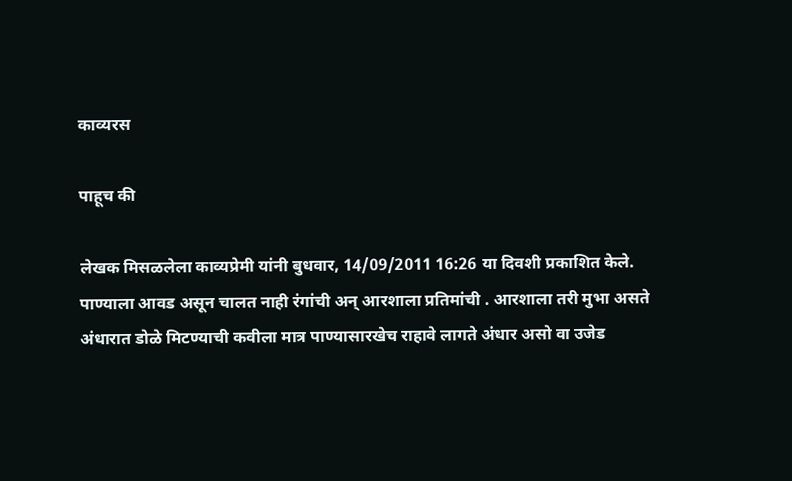काव्यरस

पाहूच की

लेखक मिसळलेला काव्यप्रेमी यांनी बुधवार, 14/09/2011 16:26 या दिवशी प्रकाशित केले.
पाण्याला आवड असून चालत नाही रंगांची अन् आरशाला प्रतिमांची . आरशाला तरी मुभा असते अंधारात डोळे मिटण्याची कवीला मात्र पाण्यासारखेच राहावे लागते अंधार असो वा उजेड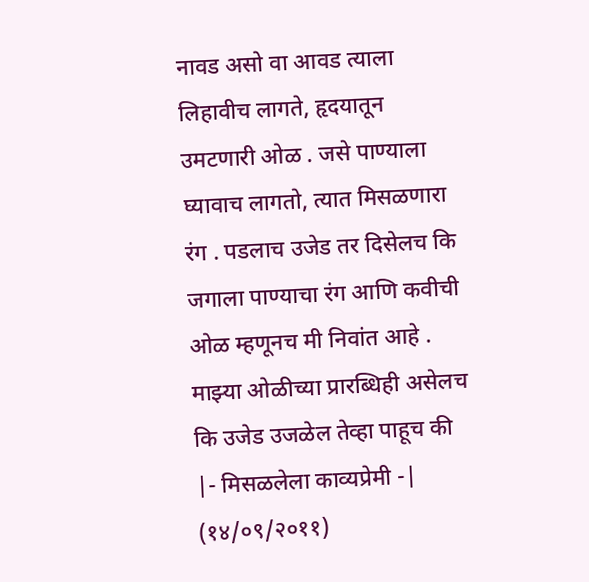नावड असो वा आवड त्याला लिहावीच लागते, हृदयातून उमटणारी ओळ . जसे पाण्याला घ्यावाच लागतो, त्यात मिसळणारा रंग . पडलाच उजेड तर दिसेलच कि जगाला पाण्याचा रंग आणि कवीची ओळ म्हणूनच मी निवांत आहे . माझ्या ओळीच्या प्रारब्धिही असेलच कि उजेड उजळेल तेव्हा पाहूच की |- मिसळलेला काव्यप्रेमी -| (१४/०९/२०११)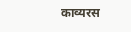काव्यरस